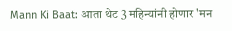Mann Ki Baat: आता थेट 3 महिन्यांनी होणार 'मन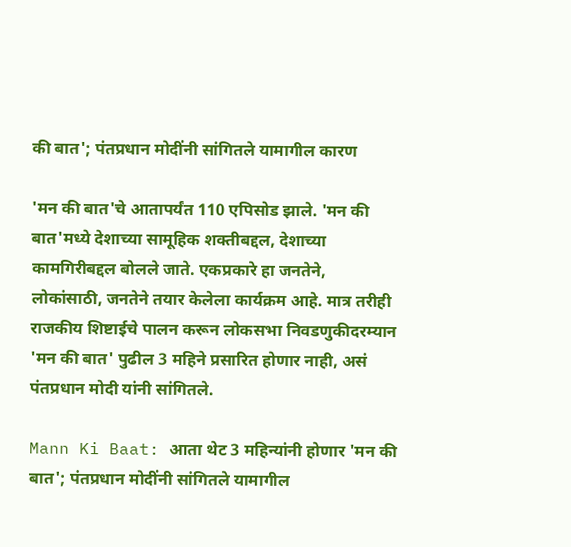की बात'; पंतप्रधान मोदींनी सांगितले यामागील कारण

'मन की बात'चे आतापर्यंत 110 एपिसोड झाले. 'मन की बात'मध्ये देशाच्या सामूहिक शक्तीबद्दल, देशाच्या कामगिरीबद्दल बोलले जाते. एकप्रकारे हा जनतेने, लोकांसाठी, जनतेने तयार केलेला कार्यक्रम आहे. मात्र तरीही राजकीय शिष्टाईचे पालन करून लोकसभा निवडणुकीदरम्यान 'मन की बात' पुढील 3 महिने प्रसारित होणार नाही, असं पंतप्रधान मोदी यांनी सांगितले.

Mann Ki Baat: आता थेट 3 महिन्यांनी होणार 'मन की बात'; पंतप्रधान मोदींनी सांगितले यामागील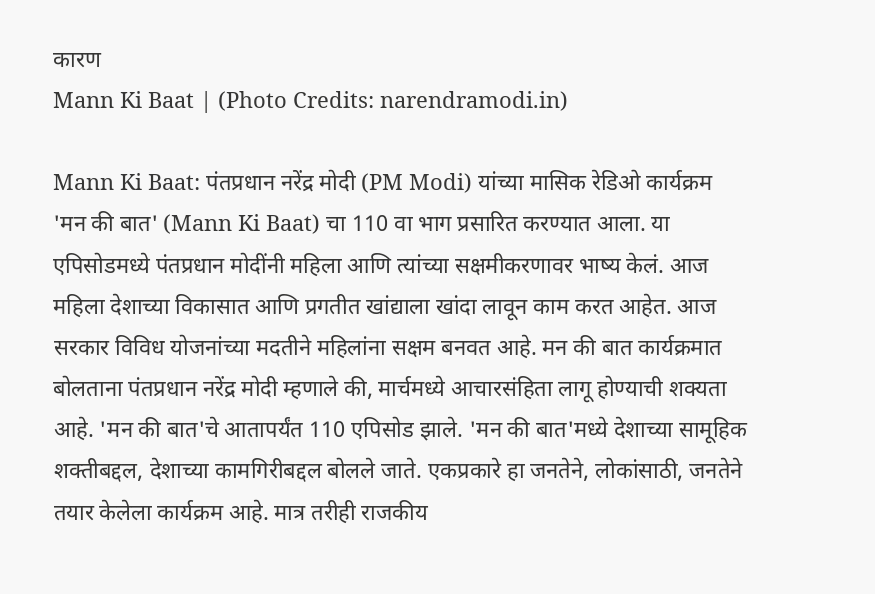कारण
Mann Ki Baat | (Photo Credits: narendramodi.in)

Mann Ki Baat: पंतप्रधान नरेंद्र मोदी (PM Modi) यांच्या मासिक रेडिओ कार्यक्रम 'मन की बात' (Mann Ki Baat) चा 110 वा भाग प्रसारित करण्यात आला. या एपिसोडमध्ये पंतप्रधान मोदींनी महिला आणि त्यांच्या सक्षमीकरणावर भाष्य केलं. आज महिला देशाच्या विकासात आणि प्रगतीत खांद्याला खांदा लावून काम करत आहेत. आज सरकार विविध योजनांच्या मदतीने महिलांना सक्षम बनवत आहे. मन की बात कार्यक्रमात बोलताना पंतप्रधान नरेंद्र मोदी म्हणाले की, मार्चमध्ये आचारसंहिता लागू होण्याची शक्यता आहे. 'मन की बात'चे आतापर्यंत 110 एपिसोड झाले. 'मन की बात'मध्ये देशाच्या सामूहिक शक्तीबद्दल, देशाच्या कामगिरीबद्दल बोलले जाते. एकप्रकारे हा जनतेने, लोकांसाठी, जनतेने तयार केलेला कार्यक्रम आहे. मात्र तरीही राजकीय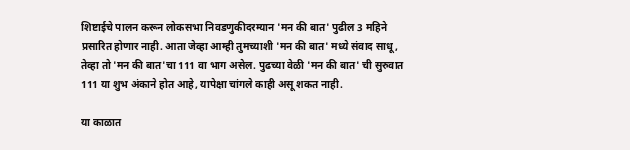शिष्टाईचे पालन करून लोकसभा निवडणुकीदरम्यान 'मन की बात' पुढील 3 महिने प्रसारित होणार नाही. आता जेव्हा आम्ही तुमच्याशी 'मन की बात' मध्ये संवाद साधू, तेव्हा तो 'मन की बात'चा 111 वा भाग असेल. पुढच्या वेळी 'मन की बात' ची सुरुवात 111 या शुभ अंकाने होत आहे, यापेक्षा चांगले काही असू शकत नाही.

या काळात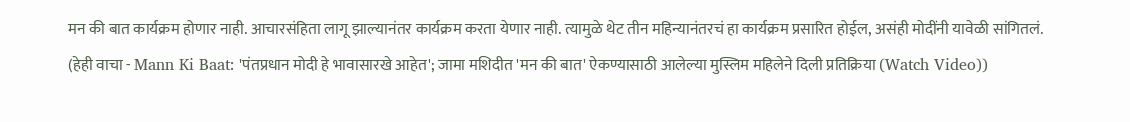मन की बात कार्यक्रम होणार नाही. आचारसंहिता लागू झाल्यानंतर कार्यक्रम करता येणार नाही. त्यामुळे थेट तीन महिन्यानंतरचं हा कार्यक्रम प्रसारित होईल, असंही मोदींनी यावेळी सांगितलं. (हेही वाचा - Mann Ki Baat: 'पंतप्रधान मोदी हे भावासारखे आहेत'; जामा मशिदीत 'मन की बात' ऐकण्यासाठी आलेल्या मुस्लिम महिलेने दिली प्रतिक्रिया (Watch Video))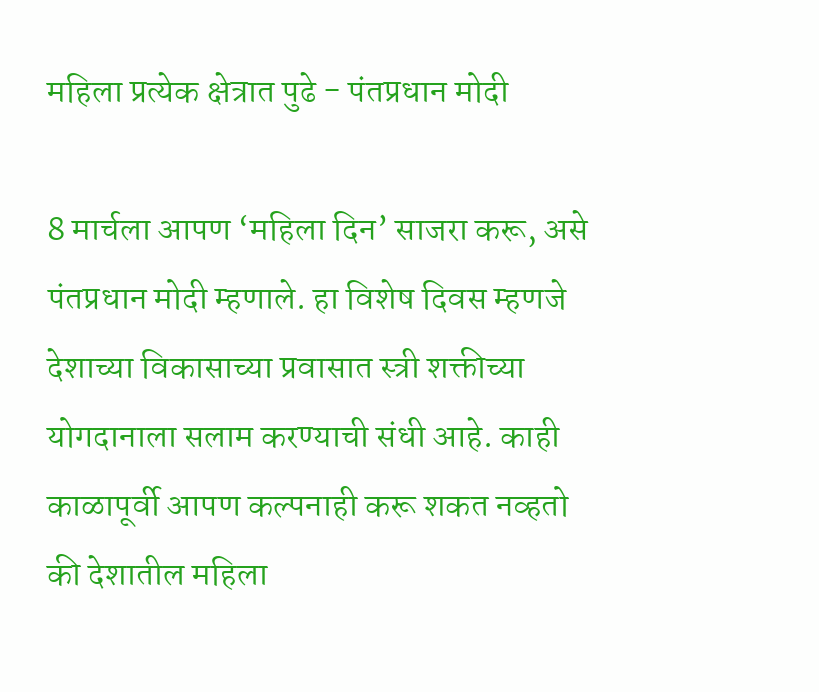महिला प्रत्येक क्षेत्रात पुढे - पंतप्रधान मोदी

8 मार्चला आपण ‘महिला दिन’ साजरा करू, असे पंतप्रधान मोदी म्हणाले. हा विशेष दिवस म्हणजे देशाच्या विकासाच्या प्रवासात स्त्री शक्तीच्या योगदानाला सलाम करण्याची संधी आहे. काही काळापूर्वी आपण कल्पनाही करू शकत नव्हतो की देशातील महिला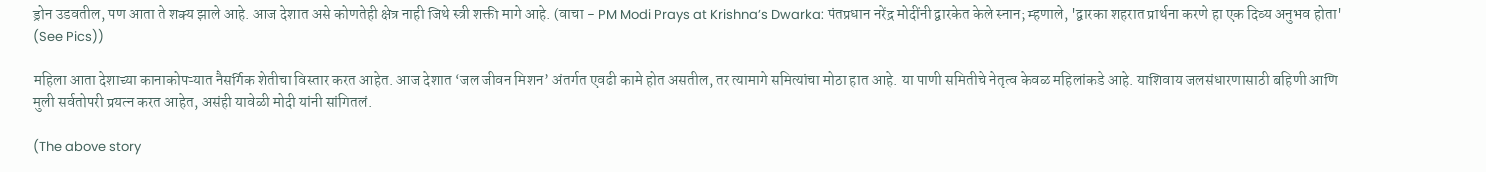ड्रोन उडवतील, पण आता ते शक्य झाले आहे. आज देशात असे कोणतेही क्षेत्र नाही जिथे स्त्री शक्ती मागे आहे. (वाचा - PM Modi Prays at Krishna’s Dwarka: पंतप्रधान नरेंद्र मोदींनी द्वारकेत केले स्नान; म्हणाले, 'द्वारका शहरात प्रार्थना करणे हा एक दिव्य अनुभव होता' (See Pics))

महिला आता देशाच्या कानाकोपऱ्यात नैसर्गिक शेतीचा विस्तार करत आहेत. आज देशात ‘जल जीवन मिशन’ अंतर्गत एवढी कामे होत असतील, तर त्यामागे समित्यांचा मोठा हात आहे. या पाणी समितीचे नेतृत्व केवळ महिलांकडे आहे. याशिवाय जलसंधारणासाठी बहिणी आणि मुली सर्वतोपरी प्रयत्न करत आहेत, असंही यावेळी मोदी यांनी सांगितलं.

(The above story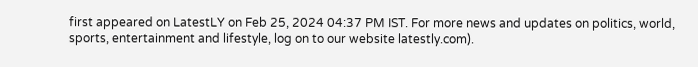first appeared on LatestLY on Feb 25, 2024 04:37 PM IST. For more news and updates on politics, world, sports, entertainment and lifestyle, log on to our website latestly.com).